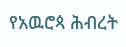የአዉሮጳ ሕብረት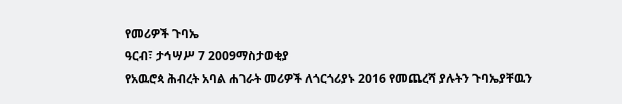የመሪዎች ጉባኤ
ዓርብ፣ ታኅሣሥ 7 2009ማስታወቂያ
የአዉሮጳ ሕብረት አባል ሐገራት መሪዎች ለጎርጎሪያኑ 2016 የመጨረሻ ያሉትን ጉባኤያቸዉን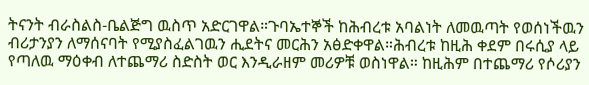ትናንት ብራስልስ-ቤልጅግ ዉስጥ አድርገዋል።ጉባኤተኞች ከሕብረቱ አባልነት ለመዉጣት የወሰነችዉን ብሪታንያን ለማሰናባት የሚያስፈልገዉን ሒደትና መርሕን አፅድቀዋል።ሕብረቱ ከዚሕ ቀደም በሩሲያ ላይ የጣለዉ ማዕቀብ ለተጨማሪ ስድስት ወር እንዲራዘም መሪዎቹ ወስነዋል። ከዚሕም በተጨማሪ የሶሪያን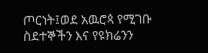ጦርነት፤ወደ አዉሮጳ የሚገቡ ስደተኞችን እና የዩክሬንን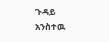ጉዳይ አንስተዉ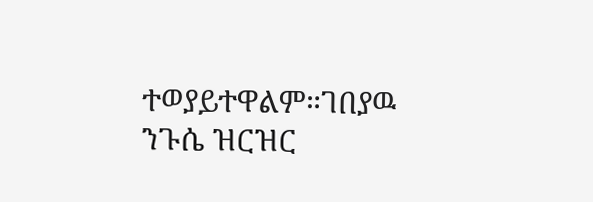ተወያይተዋልም።ገበያዉ ንጉሴ ዝርዝር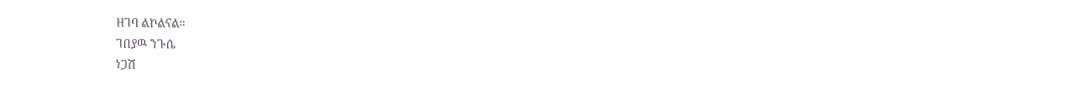ዘገባ ልኮልናል።
ገበያዉ ንጉሴ
ነጋሽ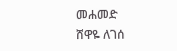መሐመድ
ሸዋዬ ለገሰ